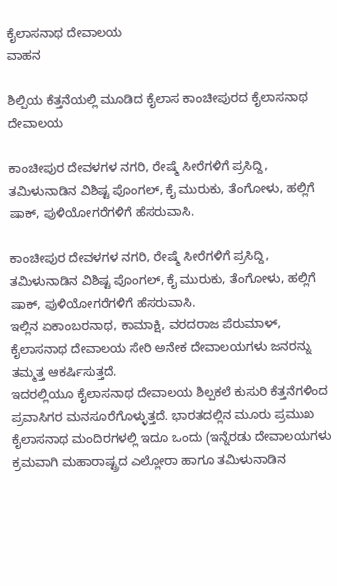ಕೈಲಾಸನಾಥ ದೇವಾಲಯ
ವಾಹನ

ಶಿಲ್ಪಿಯ ಕೆತ್ತನೆಯಲ್ಲಿ ಮೂಡಿದ ಕೈಲಾಸ ಕಾಂಚೀಪುರದ ಕೈಲಾಸನಾಥ ದೇವಾಲಯ

ಕಾಂಚೀಪುರ ದೇವಳಗಳ ನಗರಿ, ರೇಷ್ಮೆ ಸೀರೆಗಳಿಗೆ ಪ್ರಸಿದ್ದಿ, ತಮಿಳುನಾಡಿನ ವಿಶಿಷ್ಟ ಪೊಂಗಲ್, ಕೈ ಮುರುಕು, ತೆಂಗೋಳು, ಹಲ್ಲಿಗೆ ಷಾಕ್, ಪುಳಿಯೋಗರೆಗಳಿಗೆ ಹೆಸರುವಾಸಿ.

ಕಾಂಚೀಪುರ ದೇವಳಗಳ ನಗರಿ, ರೇಷ್ಮೆ ಸೀರೆಗಳಿಗೆ ಪ್ರಸಿದ್ದಿ, ತಮಿಳುನಾಡಿನ ವಿಶಿಷ್ಟ ಪೊಂಗಲ್, ಕೈ ಮುರುಕು, ತೆಂಗೋಳು, ಹಲ್ಲಿಗೆ ಷಾಕ್, ಪುಳಿಯೋಗರೆಗಳಿಗೆ ಹೆಸರುವಾಸಿ.
ಇಲ್ಲಿನ ಏಕಾಂಬರನಾಥ, ಕಾಮಾಕ್ಷಿ, ವರದರಾಜ ಪೆರುಮಾಳ್, ಕೈಲಾಸನಾಥ ದೇವಾಲಯ ಸೇರಿ ಅನೇಕ ದೇವಾಲಯಗಳು ಜನರನ್ನು ತಮ್ಮತ್ತ ಆಕರ್ಷಿಸುತ್ತದೆ.
ಇದರಲ್ಲಿಯೂ ಕೈಲಾಸನಾಥ ದೇವಾಲಯ ಶಿಲ್ಪಕಲೆ ಕುಸುರಿ ಕೆತ್ತನೆಗಳಿಂದ ಪ್ರವಾಸಿಗರ ಮನಸೂರೆಗೊಳ್ಳುತ್ತದೆ. ಭಾರತದಲ್ಲಿನ ಮೂರು ಪ್ರಮುಖ ಕೈಲಾಸನಾಥ ಮಂದಿರಗಳಲ್ಲಿ ಇದೂ ಒಂದು (ಇನ್ನೆರಡು ದೇವಾಲಯಗಳು ಕ್ರಮವಾಗಿ ಮಹಾರಾಷ್ಟ್ರದ ಎಲ್ಲೋರಾ ಹಾಗೂ ತಮಿಳುನಾಡಿನ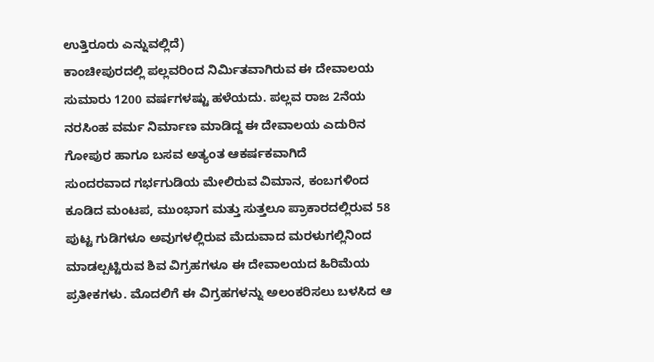ಉತ್ತಿರೂರು ಎನ್ನುವಲ್ಲಿದೆ)
ಕಾಂಚೀಪುರದಲ್ಲಿ ಪಲ್ಲವರಿಂದ ನಿರ್ಮಿತವಾಗಿರುವ ಈ ದೇವಾಲಯ ಸುಮಾರು 1200 ವರ್ಷಗಳಷ್ಟು ಹಳೆಯದು. ಪಲ್ಲವ ರಾಜ 2ನೆಯ ನರಸಿಂಹ ವರ್ಮ ನಿರ್ಮಾಣ ಮಾಡಿದ್ದ ಈ ದೇವಾಲಯ ಎದುರಿನ ಗೋಪುರ ಹಾಗೂ ಬಸವ ಅತ್ಯಂತ ಆಕರ್ಷಕವಾಗಿದೆ
ಸುಂದರವಾದ ಗರ್ಭಗುಡಿಯ ಮೇಲಿರುವ ವಿಮಾನ, ಕಂಬಗಳಿಂದ ಕೂಡಿದ ಮಂಟಪ, ಮುಂಭಾಗ ಮತ್ತು ಸುತ್ತಲೂ ಪ್ರಾಕಾರದಲ್ಲಿರುವ 58 ಪುಟ್ಟ ಗುಡಿಗಳೂ ಅವುಗಳಲ್ಲಿರುವ ಮೆದುವಾದ ಮರಳುಗಲ್ಲಿನಿಂದ ಮಾಡಲ್ಪಟ್ಟಿರುವ ಶಿವ ವಿಗ್ರಹಗಳೂ ಈ ದೇವಾಲಯದ ಹಿರಿಮೆಯ ಪ್ರತೀಕಗಳು. ಮೊದಲಿಗೆ ಈ ವಿಗ್ರಹಗಳನ್ನು ಅಲಂಕರಿಸಲು ಬಳಸಿದ ಆ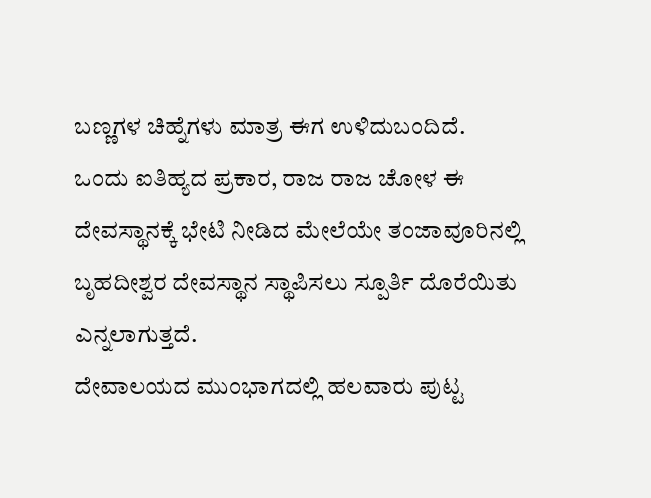ಬಣ್ಣಗಳ ಚಿಹ್ನೆಗಳು ಮಾತ್ರ ಈಗ ಉಳಿದುಬಂದಿದೆ.
ಒಂದು ಐತಿಹ್ಯದ ಪ್ರಕಾರ, ರಾಜ ರಾಜ ಚೋಳ ಈ ದೇವಸ್ಥಾನಕ್ಕೆ ಭೇಟಿ ನೀಡಿದ ಮೇಲೆಯೇ ತಂಜಾವೂರಿನಲ್ಲಿ ಬೃಹದೀಶ್ವರ ದೇವಸ್ಥಾನ ಸ್ಥಾಪಿಸಲು ಸ್ಪೂರ್ತಿ ದೊರೆಯಿತು ಎನ್ನಲಾಗುತ್ತದೆ.
ದೇವಾಲಯದ ಮುಂಭಾಗದಲ್ಲಿ ಹಲವಾರು ಪುಟ್ಟ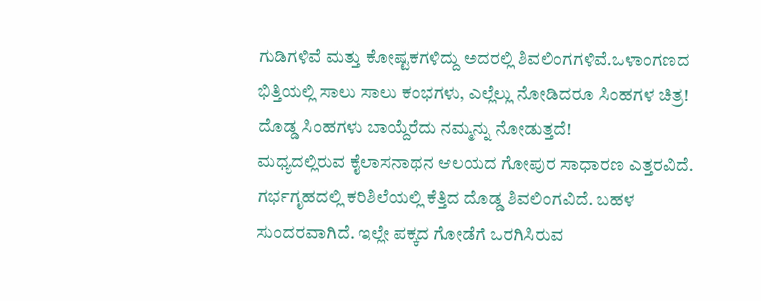ಗುಡಿಗಳಿವೆ ಮತ್ತು ಕೋಷ್ಟಕಗಳಿದ್ದು ಅದರಲ್ಲಿ ಶಿವಲಿಂಗಗಳಿವೆ.ಒಳಾಂಗಣದ ಭಿತ್ತಿಯಲ್ಲಿ ಸಾಲು ಸಾಲು ಕಂಭಗಳು, ಎಲ್ಲೆಲ್ಲು ನೋಡಿದರೂ ಸಿಂಹಗಳ ಚಿತ್ರ! ದೊಡ್ಡ ಸಿಂಹಗಳು ಬಾಯ್ದೆರೆದು ನಮ್ಮನ್ನು ನೋಡುತ್ತದೆ!
ಮಧ್ಯದಲ್ಲಿರುವ ಕೈಲಾಸನಾಥನ ಆಲಯದ ಗೋಪುರ ಸಾಧಾರಣ ಎತ್ತರವಿದೆ. ಗರ್ಭಗೃಹದಲ್ಲಿ ಕರಿಶಿಲೆಯಲ್ಲಿ ಕೆತ್ತಿದ ದೊಡ್ಡ ಶಿವಲಿಂಗವಿದೆ. ಬಹಳ ಸುಂದರವಾಗಿದೆ. ಇಲ್ಲೇ ಪಕ್ಕದ ಗೋಡೆಗೆ ಒರಗಿಸಿರುವ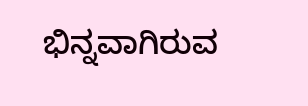ಭಿನ್ನವಾಗಿರುವ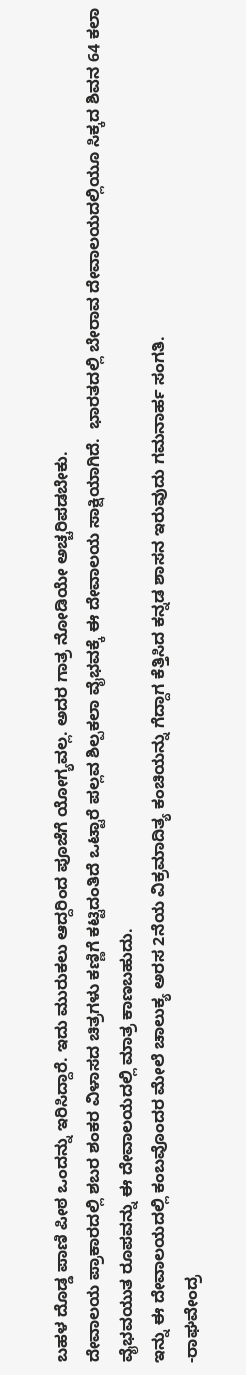ಬಹಳ ದೊಡ್ಡ ಪಾಣಿ ಪೀಠ ಒಂದನ್ನು ಇರಿಸಿದ್ದಾರೆ. ಇದು ಮುರುಕಲು ಆದ್ದರಿಂದ ಪೂಜೆಗೆ ಯೋಗ್ಯವಲ್ಲ. ಅದರ ಗಾತ್ರ ನೋಡಿಯೇ ಅಚ್ಚರಿಪಡಬೇಕು.
ದೇವಾಲಯ ಪ್ರಾಕಾರದಲ್ಲಿ ಶಬರ ಶಂಕರ ವಿಳಾಸದ ಚಿತ್ರಗಳು ಕಣ್ಣಿಗೆ ಕಟ್ಟಿದಂತಿದೆ ಒಟ್ಟಾರೆ ಪಲ್ಲವ ಶಿಲ್ಪಕಲಾ ವೈಭವಕ್ಕೆ ಈ ದೇವಾಲಯ ಸಾಕ್ಷಿಯಾಗಿದೆ.  ಭಾರತದಲ್ಲಿ ಬೇರಾವ ದೇವಾಲಯದಲ್ಲಿಯೂ ಸಿಕ್ಕದ ಶಿವನ 64 ಕಲಾ ವೈಭವಯುತ ರೂಪವನ್ನು ಈ ದೇವಾಲಯದಲ್ಲಿ ಮಾತ್ರ ಕಾಣಬಹುದು.
ಇನ್ನು ಈ ದೇವಾಲಯದಲ್ಲಿ ಕಂಬವೊಂದರ ಮೇಲೆ ಚಾಲುಕ್ಯ ಅರಸ 2ನೆಯ ವಿಕ್ರಮಾದಿತ್ಯ ಕಂಚಿಯನ್ನು ಗೆದ್ದಾಗ ಕೆತ್ತಿಸಿದ ಕನ್ನಡ ಶಾಸನ ಇರುವುದು ಗಮನಾರ್ಹ ಸಂಗತಿ.
-ರಾಘವೇಂದ್ರ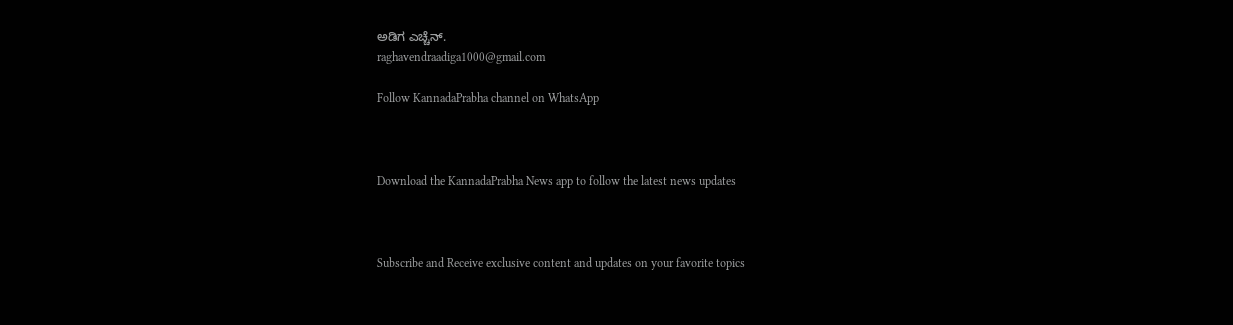ಅಡಿಗ ಎಚ್ಚೆನ್.
raghavendraadiga1000@gmail.com

Follow KannadaPrabha channel on WhatsApp



Download the KannadaPrabha News app to follow the latest news updates



Subscribe and Receive exclusive content and updates on your favorite topics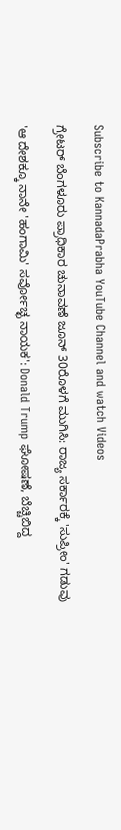Subscribe to KannadaPrabha YouTube Channel and watch Videos

ಗ್ರೇಟರ್ ಬೆಂಗಳೂರು ಪ್ರಾಧಿಕಾರ ಚುನಾವಣೆ ಜೂನ್ 30ರೊಳಗೆ ಮುಗಿಸಿ: ರಾಜ್ಯ ಸರ್ಕಾರಕ್ಕೆ 'ಸುಪ್ರೀಂ' ಗಡುವು

'ಆ ದೇಶಕ್ಕೂ ನಾನೇ 'ಹಂಗಾಮಿ' ಸರ್ವೋಚ್ಛ ನಾಯಕ': Donald Trump ಘೋಷಣೆ, ಬೆಚ್ಚಿಬಿದ್ದ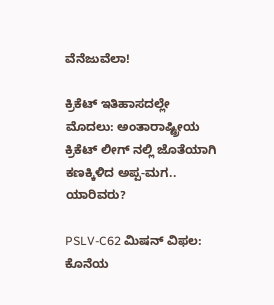ವೆನೆಜುವೆಲಾ!

ಕ್ರಿಕೆಟ್ ಇತಿಹಾಸದಲ್ಲೇ ಮೊದಲು: ಅಂತಾರಾಷ್ಟ್ರೀಯ ಕ್ರಿಕೆಟ್ ಲೀಗ್ ನಲ್ಲಿ ಜೊತೆಯಾಗಿ ಕಣಕ್ಕಿಳಿದ ಅಪ್ಪ-ಮಗ.. ಯಾರಿವರು?

PSLV-C62 ಮಿಷನ್ ವಿಫಲ: ಕೊನೆಯ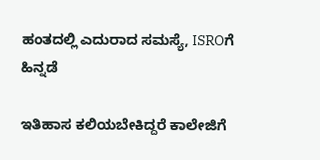ಹಂತದಲ್ಲಿ ಎದುರಾದ ಸಮಸ್ಯೆ, ISROಗೆ ಹಿನ್ನಡೆ

ಇತಿಹಾಸ ಕಲಿಯಬೇಕಿದ್ದರೆ ಕಾಲೇಜಿಗೆ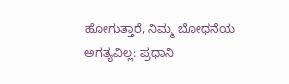ಹೋಗುತ್ತಾರೆ, ನಿಮ್ಮ ಬೋಧನೆಯ ಅಗತ್ಯವಿಲ್ಲ: ಪ್ರಧಾನಿ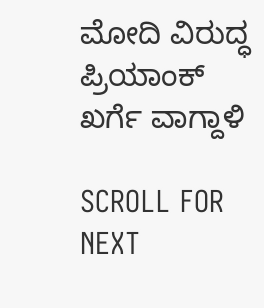ಮೋದಿ ವಿರುದ್ಧ ಪ್ರಿಯಾಂಕ್ ಖರ್ಗೆ ವಾಗ್ದಾಳಿ

SCROLL FOR NEXT